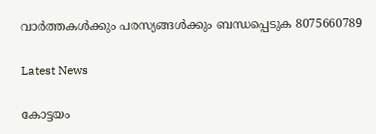വാർത്തകൾക്കും പരസ്യങ്ങൾക്കും ബന്ധപ്പെടുക 8075660789

Latest News

കോട്ടയം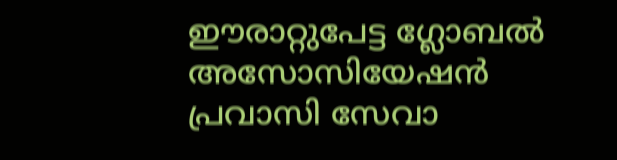ഈരാറ്റുപേട്ട ഗ്ലോബൽ അസോസിയേഷൻ പ്രവാസി സേവാ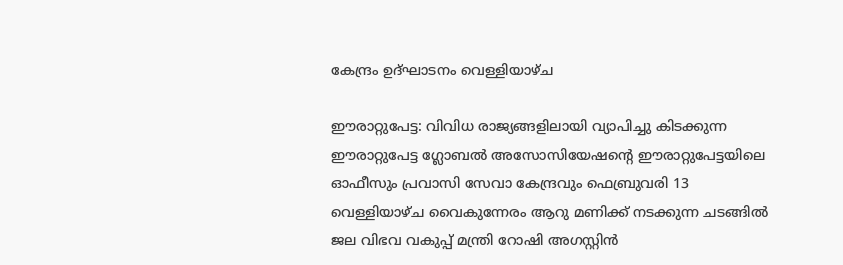കേന്ദ്രം ഉദ്ഘാടനം വെള്ളിയാഴ്ച

ഈരാറ്റുപേട്ട: വിവിധ രാജ്യങ്ങളിലായി വ്യാപിച്ചു കിടക്കുന്ന ഈരാറ്റുപേട്ട ഗ്ലോബൽ അസോസിയേഷന്റെ ഈരാറ്റുപേട്ടയിലെ ഓഫീസും പ്രവാസി സേവാ കേന്ദ്രവും ഫെബ്രുവരി 13 വെള്ളിയാഴ്ച വൈകുന്നേരം ആറു മണിക്ക് നടക്കുന്ന ചടങ്ങിൽ ജല വിഭവ വകുപ്പ് മന്ത്രി റോഷി അഗസ്റ്റിൻ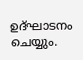ഉദ്ഘാടനം ചെയ്യും.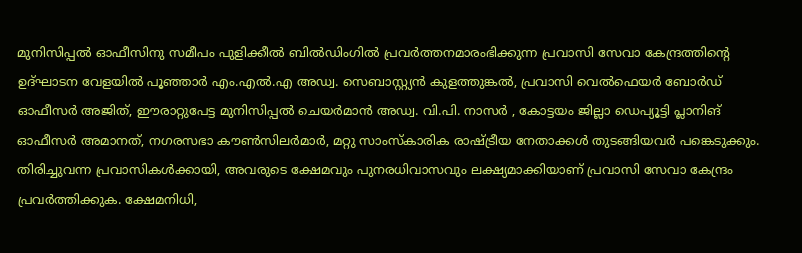മുനിസിപ്പൽ ഓഫീസിനു സമീപം പുളിക്കീൽ ബിൽഡിംഗിൽ പ്രവർത്തനമാരംഭിക്കുന്ന പ്രവാസി സേവാ കേന്ദ്രത്തിന്റെ ഉദ്ഘാടന വേളയിൽ പൂഞ്ഞാർ എം.എൽ.എ അഡ്വ. സെബാസ്റ്റ്യൻ കുളത്തുങ്കൽ, പ്രവാസി വെൽഫെയർ ബോർഡ് ഓഫീസർ അജിത്, ഈരാറ്റുപേട്ട മുനിസിപ്പൽ ചെയർമാൻ അഡ്വ. വി.പി. നാസർ , കോട്ടയം ജില്ലാ ഡെപ്യൂട്ടി പ്ലാനിങ് ഓഫീസർ അമാനത്, നഗരസഭാ കൗൺസിലർമാർ, മറ്റു സാംസ്കാരിക രാഷ്ട്രീയ നേതാക്കൾ തുടങ്ങിയവർ പങ്കെടുക്കും.  തിരിച്ചുവന്ന പ്രവാസികള്‍ക്കായി, അവരുടെ ക്ഷേമവും പുനരധിവാസവും ലക്ഷ്യമാക്കിയാണ് പ്രവാസി സേവാ കേന്ദ്രം പ്രവർത്തിക്കുക. ക്ഷേമനിധി,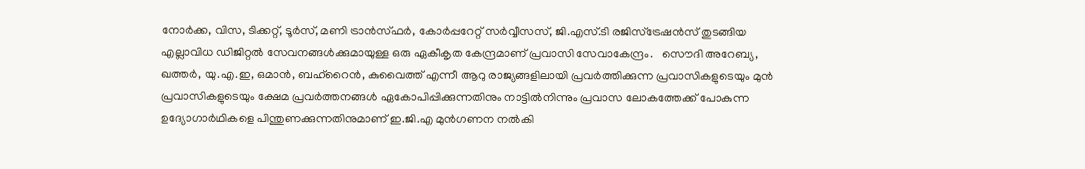നോര്‍ക്ക, വിസ, ടിക്കറ്റ്, ടൂർസ്, മണി ട്രാന്‍സ്ഫര്‍, കോര്‍പ്പറേറ്റ് സര്‍വ്വീസസ്, ജി.എസ്.ടി രജിസ്‌ട്രേഷന്‍സ് തുടങ്ങിയ എല്ലാവിധ ഡിജിറ്റല്‍ സേവനങ്ങള്‍ക്കുമായുള്ള ഒരു ഏകീകൃത കേന്ദ്രമാണ് പ്രവാസി സേവാകേന്ദ്രം.   സൌദി അറേബ്യ, ഖത്തർ, യു.എ.ഇ, ഒമാൻ, ബഹ്റൈൻ, കുവൈത്ത് എന്നീ ആറു രാജ്യങ്ങളിലായി പ്രവർത്തിക്കുന്ന പ്രവാസികളുടെയും മുൻ പ്രവാസികളുടെയും ക്ഷേമ പ്രവർത്തനങ്ങൾ ഏകോപിപ്പിക്കുന്നതിനും നാട്ടിൽനിന്നും പ്രവാസ ലോകത്തേക്ക് പോകുന്ന ഉദ്യോഗാർഥികളെ പിന്തുണക്കുന്നതിനുമാണ് ഇ.ജി.എ മുൻഗണന നൽകി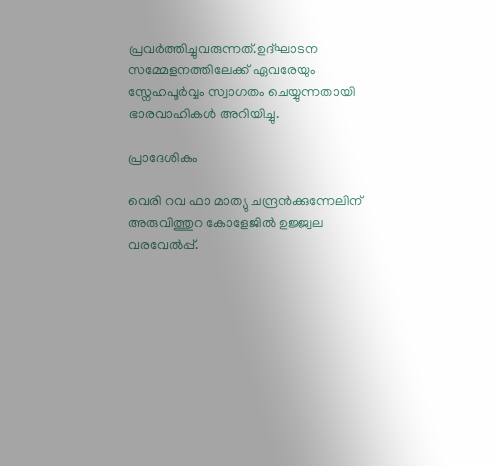പ്രവർത്തിച്ചുവരുന്നത്.ഉദ്ഘാടന സമ്മേളനത്തിലേക്ക് ഏവരേയും സ്നേഹപൂർവ്വം സ്വാഗതം ചെയ്യുന്നതായി ഭാരവാഹികൾ അറിയിച്ചു.

പ്രാദേശികം

വെരി റവ ഫാ മാത്യു ചന്ദ്രൻക്കുന്നേലിന് അരുവിത്തുറ കോളേജിൽ ഉജ്ജ്വല വരവേൽപ്പ്.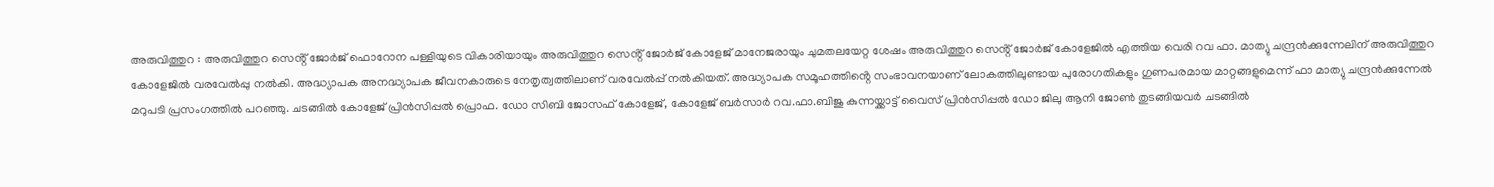അരുവിത്തുറ : അരുവിത്തുറ സെൻ്റ് ജോർജ് ഫൊറോന പള്ളിയുടെ വികാരിയായും അരുവിത്തുറ സെൻ്റ് ജോർജ് കോളേജ് മാനേജരായും ചുമതലയേറ്റ ശേഷം അരുവിത്തുറ സെൻ്റ് ജോർജ് കോളേജിൽ എത്തിയ വെരി റവ ഫാ. മാത്യു ചന്ദ്രൻക്കുന്നേലിന് അരുവിത്തുറ കോളേജിൽ വരവേൽപ്പു നൽകി. അദ്ധ്യാപക അനദ്ധ്യാപക ജീവനകാരുടെ നേതൃത്വത്തിലാണ് വരവേൽപ്പ് നൽകിയത്. അദ്ധ്യാപക സമൂഹത്തിൻ്റെ സംഭാവനയാണ് ലോകത്തിലുണ്ടായ പുരോഗതികളും ഗുണപരമായ മാറ്റങ്ങളുമെന്ന് ഫാ മാത്യു ചന്ദ്രൻക്കുന്നേൽ മറുപടി പ്രസംഗത്തിൽ പറഞ്ഞു. ചടങ്ങിൽ കോളേജ് പ്രിൻസിപ്പൽ പ്രൊഫ. ഡോ സിബി ജോസഫ് കോളേജ്, കോളേജ് ബർസാർ റവ.ഫാ.ബിജു കുന്നയ്ക്കാട്ട് വൈസ് പ്രിൻസിപ്പൽ ഡോ ജിലു ആനി ജോൺ തുടങ്ങിയവർ ചടങ്ങിൽ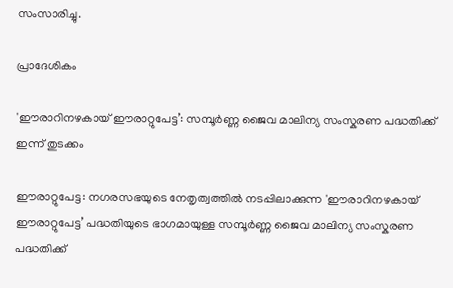സംസാരിച്ചു.

പ്രാദേശികം

'ഈരാറിനഴകായ് ഈരാറ്റുപേട്ട’: സമ്പൂർണ്ണ ജൈവ മാലിന്യ സംസ്കരണ പദ്ധതിക്ക് ഇന്ന് തുടക്കം

ഈരാറ്റുപേട്ട: നഗരസഭയുടെ നേതൃത്വത്തിൽ നടപ്പിലാക്കുന്ന 'ഈരാറിനഴകായ് ഈരാറ്റുപേട്ട’ പദ്ധതിയുടെ ഭാഗമായുള്ള സമ്പൂർണ്ണ ജൈവ മാലിന്യ സംസ്കരണ പദ്ധതിക്ക്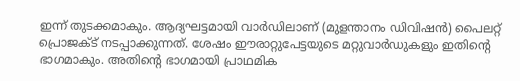ഇന്ന് തുടക്കമാകും. ആദ്യഘട്ടമായി വാർഡിലാണ് (മുളന്താനം ഡിവിഷൻ) പൈലറ്റ് പ്രൊജക്ട് നടപ്പാക്കുന്നത്. ശേഷം ഈരാറ്റുപേട്ടയുടെ മറ്റുവാർഡുകളും ഇതിന്റെ ഭാഗമാകും. അതിന്റെ ഭാഗമായി പ്രാഥമിക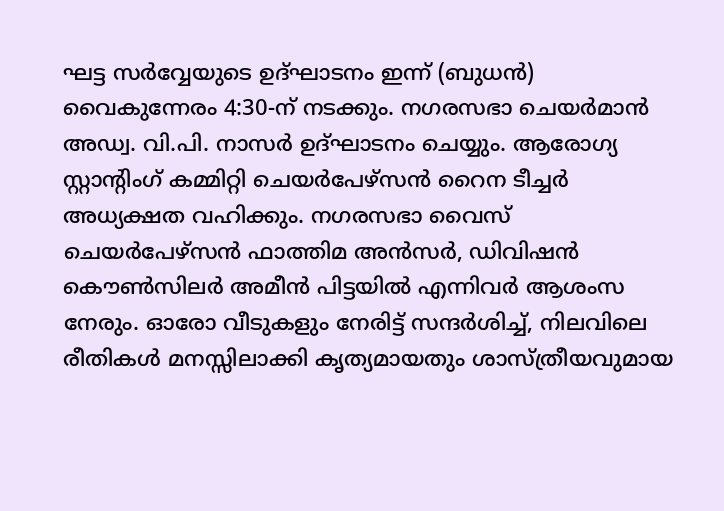ഘട്ട സർവ്വേയുടെ ഉദ്ഘാടനം ഇന്ന് (ബുധൻ) വൈകുന്നേരം 4:30-ന് നടക്കും. നഗരസഭാ ചെയർമാൻ അഡ്വ. വി.പി. നാസർ ഉദ്ഘാടനം ചെയ്യും. ആരോഗ്യ സ്റ്റാന്റിംഗ് കമ്മിറ്റി ചെയർപേഴ്സൻ റൈന ടീച്ചർ അധ്യക്ഷത വഹിക്കും. നഗരസഭാ വൈസ് ചെയർപേഴ്സൻ ഫാത്തിമ അൻസർ, ഡിവിഷൻ കൌൺസിലർ അമീൻ പിട്ടയിൽ എന്നിവർ ആശംസ നേരും. ഓരോ വീടുകളും നേരിട്ട് സന്ദർശിച്ച്, നിലവിലെ രീതികൾ മനസ്സിലാക്കി കൃത്യമായതും ശാസ്ത്രീയവുമായ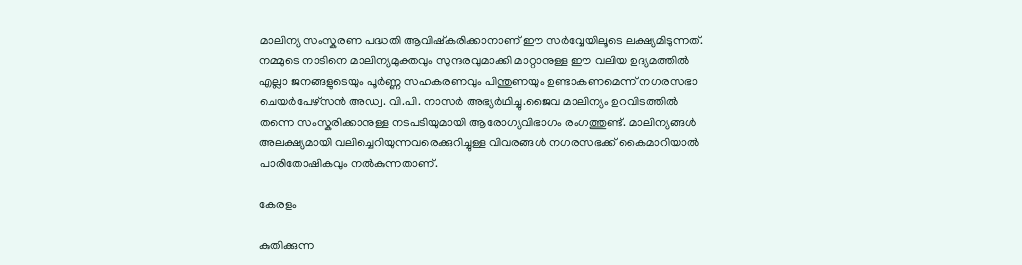മാലിന്യ സംസ്കരണ പദ്ധതി ആവിഷ്കരിക്കാനാണ് ഈ സർവ്വേയിലൂടെ ലക്ഷ്യമിടുന്നത്. നമ്മുടെ നാടിനെ മാലിന്യമുക്തവും സുന്ദരവുമാക്കി മാറ്റാനുള്ള ഈ വലിയ ഉദ്യമത്തിൽ എല്ലാ ജനങ്ങളുടെയും പൂർണ്ണ സഹകരണവും പിന്തുണയും ഉണ്ടാകണമെന്ന് നഗരസഭാ ചെയർപേഴ്സൻ അഡ്വ. വി.പി. നാസർ അഭ്യർഥിച്ചു.ജൈവ മാലിന്യം ഉറവിടത്തിൽ തന്നെ സംസ്കരിക്കാനുള്ള നടപടിയുമായി ആരോഗ്യവിഭാഗം രംഗത്തുണ്ട്. മാലിന്യങ്ങൾ അലക്ഷ്യമായി വലിച്ചെറിയുന്നവരെക്കുറിച്ചുള്ള വിവരങ്ങൾ നഗരസഭക്ക് കൈമാറിയാൽ പാരിതോഷികവും നൽകുന്നതാണ്.

കേരളം

കുതിക്കുന്ന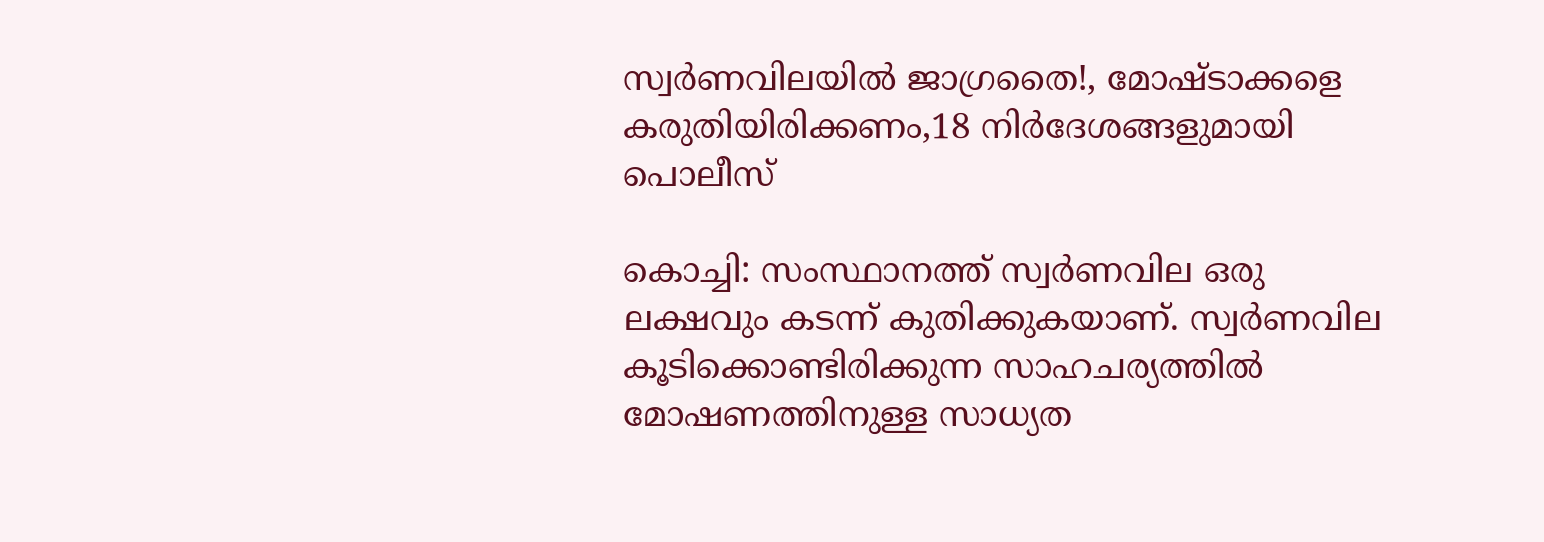സ്വര്‍ണവിലയില്‍ ജാഗ്രതൈ!, മോഷ്ടാക്കളെ കരുതിയിരിക്കണം,18 നിര്‍ദേശങ്ങളുമായി പൊലീസ്

കൊച്ചി: സംസ്ഥാനത്ത് സ്വര്‍ണവില ഒരു ലക്ഷവും കടന്ന് കുതിക്കുകയാണ്. സ്വര്‍ണവില കൂടിക്കൊണ്ടിരിക്കുന്ന സാഹചര്യത്തില്‍ മോഷണത്തിനുള്ള സാധ്യത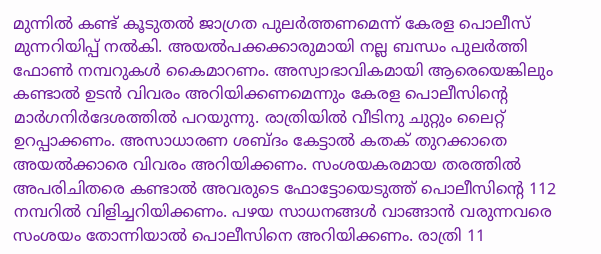മുന്നില്‍ കണ്ട് കൂടുതല്‍ ജാഗ്രത പുലര്‍ത്തണമെന്ന് കേരള പൊലീസ് മുന്നറിയിപ്പ് നല്‍കി. അയല്‍പക്കക്കാരുമായി നല്ല ബന്ധം പുലര്‍ത്തി ഫോണ്‍ നമ്പറുകള്‍ കൈമാറണം. അസ്വാഭാവികമായി ആരെയെങ്കിലും കണ്ടാല്‍ ഉടന്‍ വിവരം അറിയിക്കണമെന്നും കേരള പൊലീസിന്റെ മാര്‍ഗനിര്‍ദേശത്തില്‍ പറയുന്നു. രാത്രിയില്‍ വീടിനു ചുറ്റും ലൈറ്റ് ഉറപ്പാക്കണം. അസാധാരണ ശബ്ദം കേട്ടാല്‍ കതക് തുറക്കാതെ അയല്‍ക്കാരെ വിവരം അറിയിക്കണം. സംശയകരമായ തരത്തില്‍ അപരിചിതരെ കണ്ടാല്‍ അവരുടെ ഫോട്ടോയെടുത്ത് പൊലീസിന്റെ 112 നമ്പറില്‍ വിളിച്ചറിയിക്കണം. പഴയ സാധനങ്ങള്‍ വാങ്ങാന്‍ വരുന്നവരെ സംശയം തോന്നിയാല്‍ പൊലീസിനെ അറിയിക്കണം. രാത്രി 11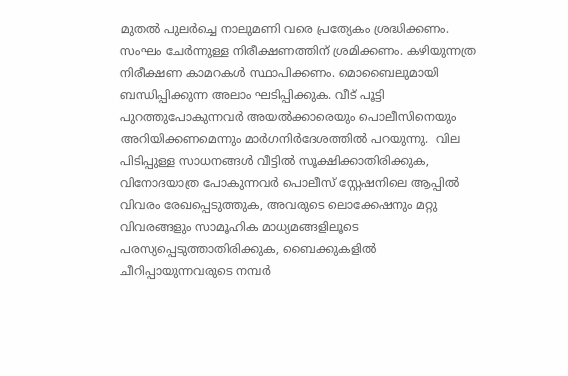മുതല്‍ പുലര്‍ച്ചെ നാലുമണി വരെ പ്രത്യേകം ശ്രദ്ധിക്കണം. സംഘം ചേര്‍ന്നുള്ള നിരീക്ഷണത്തിന് ശ്രമിക്കണം. കഴിയുന്നത്ര നിരീക്ഷണ കാമറകള്‍ സ്ഥാപിക്കണം. മൊബൈലുമായി ബന്ധിപ്പിക്കുന്ന അലാം ഘടിപ്പിക്കുക. വീട് പൂട്ടി പുറത്തുപോകുന്നവര്‍ അയല്‍ക്കാരെയും പൊലീസിനെയും അറിയിക്കണമെന്നും മാര്‍ഗനിര്‍ദേശത്തില്‍ പറയുന്നു.  വില പിടിപ്പുള്ള സാധനങ്ങള്‍ വീട്ടില്‍ സൂക്ഷിക്കാതിരിക്കുക, വിനോദയാത്ര പോകുന്നവര്‍ പൊലീസ് സ്റ്റേഷനിലെ ആപ്പില്‍ വിവരം രേഖപ്പെടുത്തുക, അവരുടെ ലൊക്കേഷനും മറ്റു വിവരങ്ങളും സാമൂഹിക മാധ്യമങ്ങളിലൂടെ പരസ്യപ്പെടുത്താതിരിക്കുക, ബൈക്കുകളില്‍ ചീറിപ്പായുന്നവരുടെ നമ്പര്‍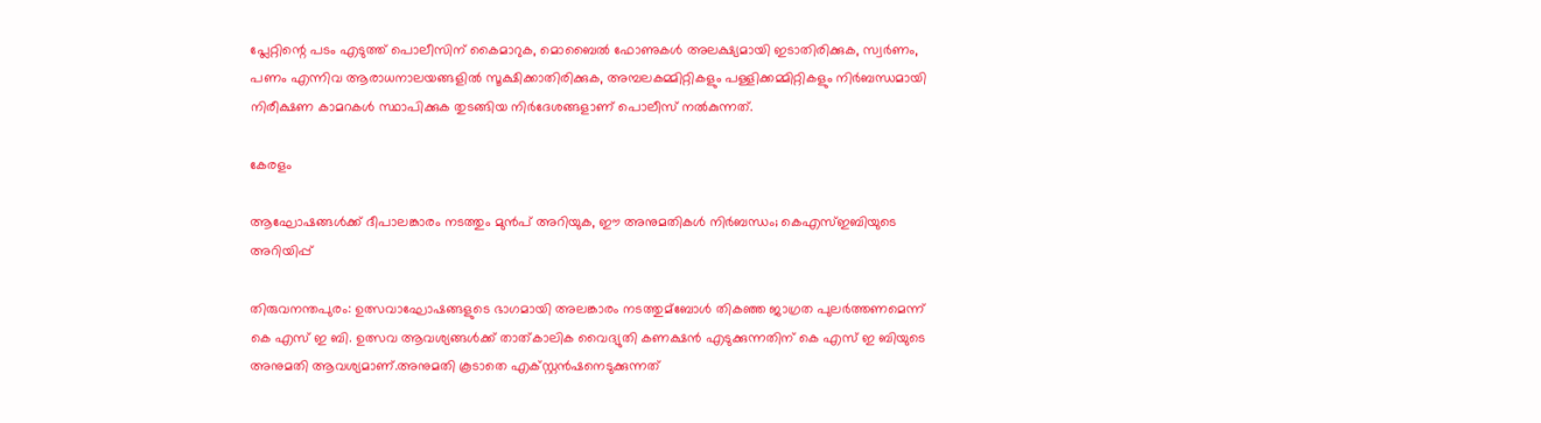പ്ലേറ്റിന്റെ പടം എടുത്ത് പൊലീസിന് കൈമാറുക, മൊബൈല്‍ ഫോണുകള്‍ അലക്ഷ്യമായി ഇടാതിരിക്കുക, സ്വര്‍ണം, പണം എന്നിവ ആരാധനാലയങ്ങളില്‍ സൂക്ഷിക്കാതിരിക്കുക, അമ്പലകമ്മിറ്റികളും പള്ളിക്കമ്മിറ്റികളും നിര്‍ബന്ധമായി നിരീക്ഷണ കാമറകള്‍ സ്ഥാപിക്കുക തുടങ്ങിയ നിര്‍ദേശങ്ങളാണ് പൊലീസ് നല്‍കുന്നത്.

കേരളം

ആഘോഷങ്ങള്‍ക്ക് ദീപാലങ്കാരം നടത്തും മുൻപ് അറിയുക, ഈ അനുമതികള്‍ നിര്‍ബന്ധം; കെഎസ്‌ഇബിയുടെ അറിയിപ്പ്

തിരുവനന്തപുരം: ഉത്സവാഘോഷങ്ങളുടെ ഭാഗമായി അലങ്കാരം നടത്തുമ്ബോള്‍ തികഞ്ഞ ജാഗ്രത പുലർത്തണമെന്ന് കെ എസ് ഇ ബി. ഉത്സവ ആവശ്യങ്ങള്‍ക്ക് താത്കാലിക വൈദ്യുതി കണക്ഷൻ എടുക്കുന്നതിന് കെ എസ് ഇ ബിയുടെ അനുമതി ആവശ്യമാണ്.അനുമതി കൂടാതെ എക്സ്റ്റൻഷനെടുക്കുന്നത്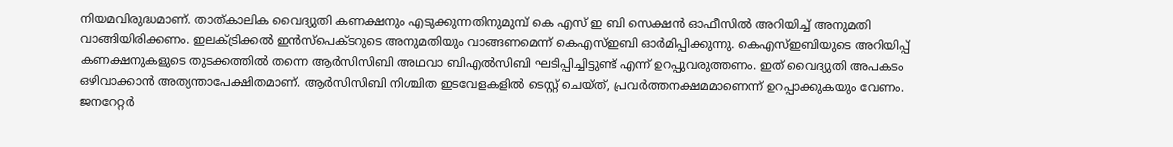നിയമവിരുദ്ധമാണ്. താത്കാലിക വൈദ്യുതി കണക്ഷനും എടുക്കുന്നതിനുമുമ്പ് കെ എസ് ഇ ബി സെക്ഷൻ ഓഫീസില്‍ അറിയിച്ച്‌ അനുമതി വാങ്ങിയിരിക്കണം. ഇലക്‌ട്രിക്കല്‍ ഇൻസ്പെക്ടറുടെ അനുമതിയും വാങ്ങണമെന്ന് കെഎസ്‌ഇബി ഓർമിപ്പിക്കുന്നു. കെഎസ്‌ഇബിയുടെ അറിയിപ്പ് കണക്ഷനുകളുടെ തുടക്കത്തില്‍ തന്നെ ആർസിസിബി അഥവാ ബിഎല്‍സിബി ഘടിപ്പിച്ചിട്ടുണ്ട് എന്ന് ഉറപ്പുവരുത്തണം. ഇത് വൈദ്യുതി അപകടം ഒഴിവാക്കാൻ അത്യന്താപേക്ഷിതമാണ്. ആർസിസിബി നിശ്ചിത ഇടവേളകളില്‍ ടെസ്റ്റ് ചെയ്ത്, പ്രവർത്തനക്ഷമമാണെന്ന് ഉറപ്പാക്കുകയും വേണം. ജനറേറ്റർ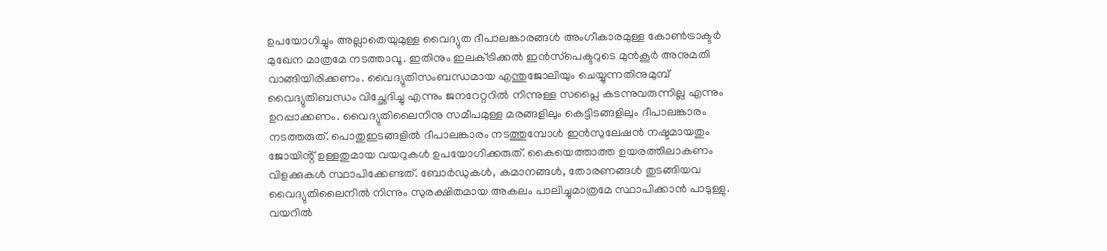ഉപയോഗിച്ചും അല്ലാതെയുമുള്ള വൈദ്യുത ദീപാലങ്കാരങ്ങള്‍ അംഗീകാരമുള്ള കോണ്‍ട്രാക്ടർ മുഖേന മാത്രമേ നടത്താവൂ. ഇതിനും ഇലക്‌ട്രിക്കല്‍ ഇൻസ്‌പെക്ടറുടെ മുൻ‌കൂർ അനുമതി വാങ്ങിയിരിക്കണം. വൈദ്യുതിസംബന്ധമായ എന്തുജോലിയും ചെയ്യുന്നതിനുമുമ്പ് വൈദ്യുതിബന്ധം വിച്ഛേദിച്ചു എന്നും ജനറേറ്ററില്‍ നിന്നുള്ള സപ്ലൈ കടന്നുവരുന്നില്ല എന്നും ഉറപ്പാക്കണം. വൈദ്യുതിലൈനിനു സമീപമുള്ള മരങ്ങളിലും കെട്ടിടങ്ങളിലും ദീപാലങ്കാരം നടത്തരുത്. പൊതുഇടങ്ങളില്‍ ദീപാലങ്കാരം നടത്തുമ്പോള്‍ ഇൻസുലേഷൻ നഷ്ടമായതും ജോയിൻ്റ് ഉള്ളതുമായ വയറുകള്‍ ഉപയോഗിക്കരുത്. കൈയെത്താത്ത ഉയരത്തിലാകണം വിളക്കുകള്‍ സ്ഥാപിക്കേണ്ടത്. ബോർഡുകള്‍, കമാനങ്ങള്‍, തോരണങ്ങള്‍ തുടങ്ങിയവ വൈദ്യുതിലൈനില്‍ നിന്നും സുരക്ഷിതമായ അകലം പാലിച്ചുമാത്രമേ സ്ഥാപിക്കാൻ പാടുള്ളു. വയറില്‍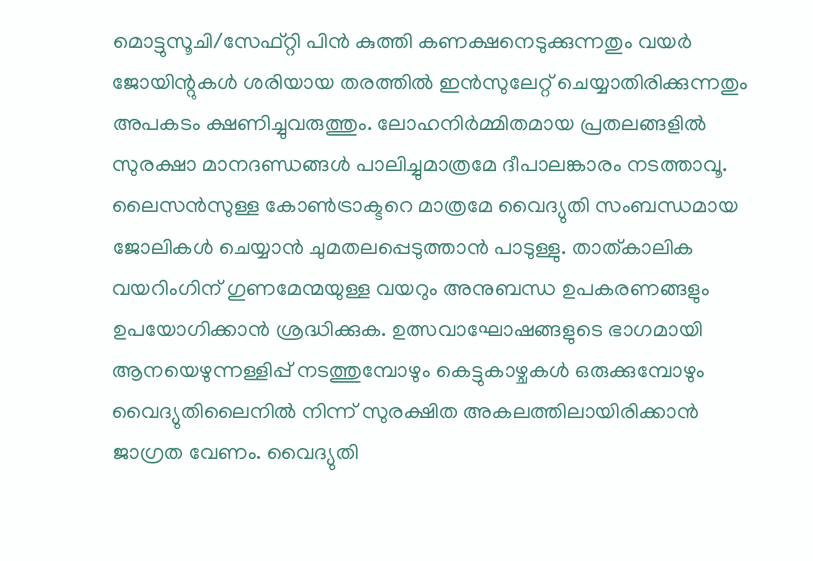മൊട്ടുസൂചി/സേഫ്റ്റി പിൻ കുത്തി കണക്ഷനെടുക്കുന്നതും വയർ ജോയിന്റുകള്‍ ശരിയായ തരത്തില്‍ ഇൻസുലേറ്റ് ചെയ്യാതിരിക്കുന്നതും അപകടം ക്ഷണിച്ചുവരുത്തും. ലോഹനിർമ്മിതമായ പ്രതലങ്ങളില്‍ സുരക്ഷാ മാനദണ്ഡങ്ങള്‍ പാലിച്ചുമാത്രമേ ദീപാലങ്കാരം നടത്താവൂ. ലൈസൻസുള്ള കോണ്‍ട്രാക്ടറെ മാത്രമേ വൈദ്യുതി സംബന്ധമായ ജോലികള്‍ ചെയ്യാൻ ചുമതലപ്പെടുത്താൻ പാടുള്ളു. താത്കാലിക വയറിംഗിന് ഗുണമേന്മയുള്ള വയറും അനുബന്ധ ഉപകരണങ്ങളും ഉപയോഗിക്കാൻ ശ്രദ്ധിക്കുക. ഉത്സവാഘോഷങ്ങളുടെ ഭാഗമായി ആനയെഴുന്നള്ളിപ്പ് നടത്തുമ്പോഴും കെട്ടുകാഴ്ചകള്‍ ഒരുക്കുമ്പോഴും വൈദ്യുതിലൈനില്‍ നിന്ന് സുരക്ഷിത അകലത്തിലായിരിക്കാൻ ജാഗ്രത വേണം. വൈദ്യുതി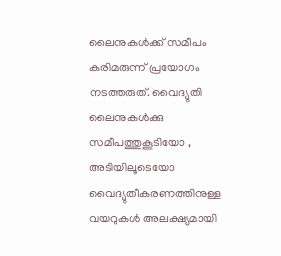ലൈനുകള്‍ക്ക് സമീപം കരിമരുന്ന് പ്രയോഗം നടത്തരുത്. വൈദ്യുതി ലൈനുകള്‍ക്കു സമീപത്തുകൂടിയോ , അടിയിലൂടെയോ വൈദ്യുതീകരണത്തിനുള്ള വയറുകള്‍ അലക്ഷ്യമായി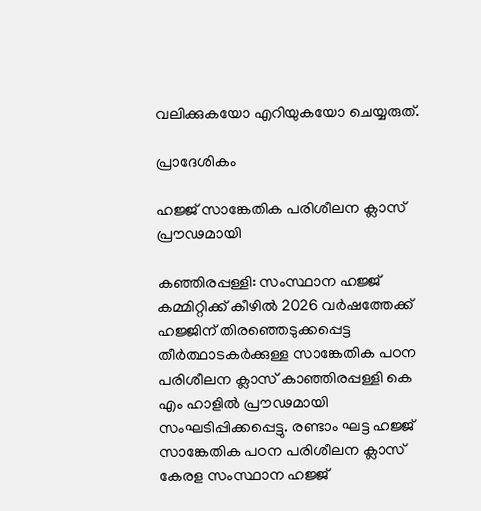വലിക്കുകയോ എറിയുകയോ ചെയ്യരുത്.

പ്രാദേശികം

ഹജ്ജ് സാങ്കേതിക പരിശീലന ക്ലാസ് പ്രൗഢമായി

കഞ്ഞിരപ്പള്ളി: സംസ്ഥാന ഹജ്ജ് കമ്മിറ്റിക്ക് കീഴിൽ 2026 വർഷത്തേക്ക് ഹജ്ജിന് തിരഞ്ഞെടുക്കപ്പെട്ട തീർത്ഥാടകർക്കുള്ള സാങ്കേതിക പഠന പരിശീലന ക്ലാസ് കാഞ്ഞിരപ്പള്ളി കെ എം ഹാളിൽ പ്രൗഢമായി സംഘടിപ്പിക്കപ്പെട്ടു. രണ്ടാം ഘട്ട ഹജ്ജ് സാങ്കേതിക പഠന പരിശീലന ക്ലാസ് കേരള സംസ്ഥാന ഹജ്ജ്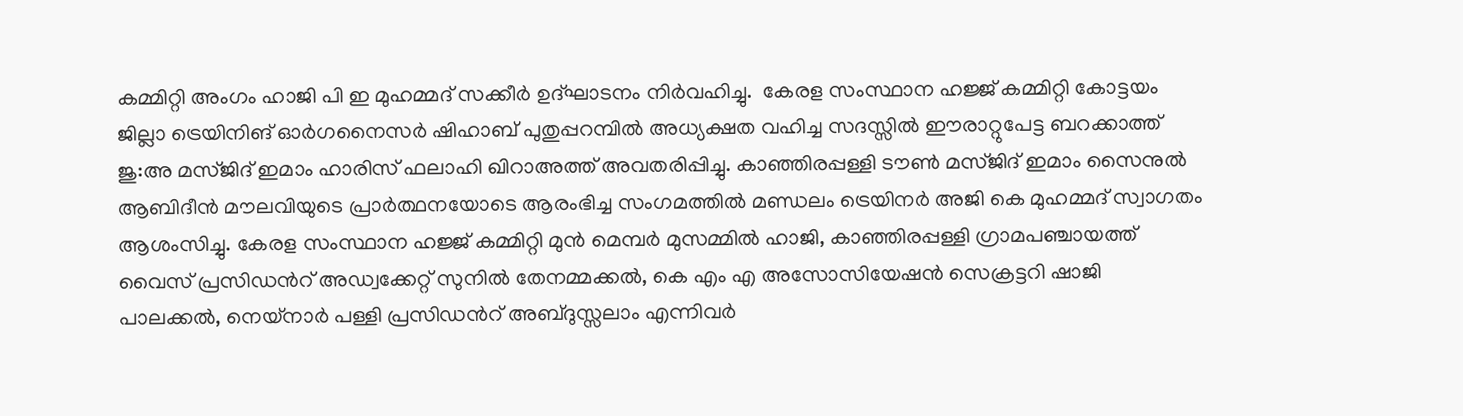കമ്മിറ്റി അംഗം ഹാജി പി ഇ മുഹമ്മദ് സക്കീർ ഉദ്ഘാടനം നിർവഹിച്ചു.  കേരള സംസ്ഥാന ഹജ്ജ് കമ്മിറ്റി കോട്ടയം ജില്ലാ ട്രെയിനിങ് ഓർഗനൈസർ ഷിഹാബ് പുതുപ്പറമ്പിൽ അധ്യക്ഷത വഹിച്ച സദസ്സിൽ ഈരാറ്റുപേട്ട ബറക്കാത്ത് ജു:അ മസ്ജിദ് ഇമാം ഹാരിസ് ഫലാഹി ഖിറാഅത്ത് അവതരിപ്പിച്ചു. കാഞ്ഞിരപ്പള്ളി ടൗൺ മസ്ജിദ് ഇമാം സൈനുൽ ആബിദീൻ മൗലവിയുടെ പ്രാർത്ഥനയോടെ ആരംഭിച്ച സംഗമത്തിൽ മണ്ഡലം ട്രെയിനർ അജി കെ മുഹമ്മദ് സ്വാഗതം ആശംസിച്ചു. കേരള സംസ്ഥാന ഹജ്ജ് കമ്മിറ്റി മുൻ മെമ്പർ മുസമ്മിൽ ഹാജി, കാഞ്ഞിരപ്പള്ളി ഗ്രാമപഞ്ചായത്ത് വൈസ് പ്രസിഡൻറ് അഡ്വക്കേറ്റ് സുനിൽ തേനമ്മക്കൽ, കെ എം എ അസോസിയേഷൻ സെക്രട്ടറി ഷാജി പാലക്കൽ, നെയ്‌നാർ പള്ളി പ്രസിഡൻറ് അബ്ദുസ്സലാം എന്നിവർ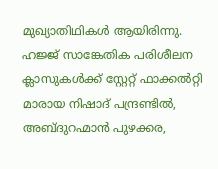മുഖ്യാതിഥികൾ ആയിരിന്നു. ഹജ്ജ് സാങ്കേതിക പരിശീലന ക്ലാസുകൾക്ക് സ്റ്റേറ്റ് ഫാക്കൽറ്റി മാരായ നിഷാദ് പന്ദ്രണ്ടിൽ, അബ്ദുറഹ്മാൻ പുഴക്കര,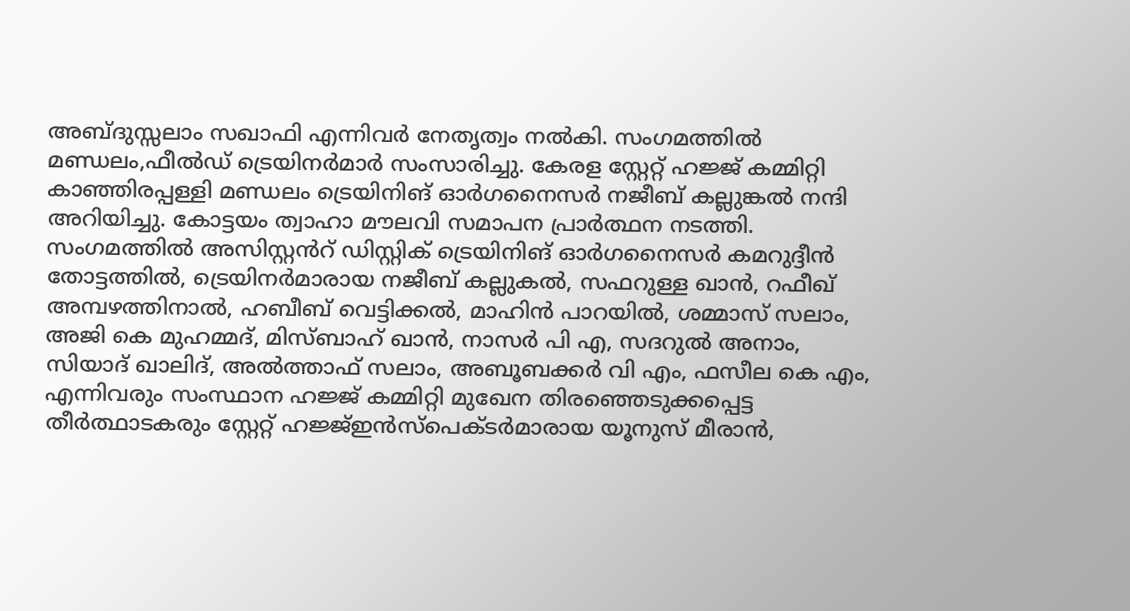അബ്ദുസ്സലാം സഖാഫി എന്നിവർ നേതൃത്വം നൽകി. സംഗമത്തിൽ മണ്ഡലം,ഫീൽഡ് ട്രെയിനർമാർ സംസാരിച്ചു. കേരള സ്റ്റേറ്റ് ഹജ്ജ് കമ്മിറ്റി കാഞ്ഞിരപ്പള്ളി മണ്ഡലം ട്രെയിനിങ് ഓർഗനൈസർ നജീബ് കല്ലുങ്കൽ നന്ദി അറിയിച്ചു. കോട്ടയം ത്വാഹാ മൗലവി സമാപന പ്രാർത്ഥന നടത്തി. സംഗമത്തിൽ അസിസ്റ്റൻറ് ഡിസ്റ്റിക് ട്രെയിനിങ് ഓർഗനൈസർ കമറുദ്ദീൻ തോട്ടത്തിൽ, ട്രെയിനർമാരായ നജീബ് കല്ലുകൽ, സഫറുള്ള ഖാൻ, റഫീഖ് അമ്പഴത്തിനാൽ, ഹബീബ് വെട്ടിക്കൽ, മാഹിൻ പാറയിൽ, ശമ്മാസ് സലാം, അജി കെ മുഹമ്മദ്, മിസ്ബാഹ് ഖാൻ, നാസർ പി എ, സദറുൽ അനാം, സിയാദ് ഖാലിദ്, അൽത്താഫ് സലാം, അബൂബക്കർ വി എം, ഫസീല കെ എം, എന്നിവരും സംസ്ഥാന ഹജ്ജ് കമ്മിറ്റി മുഖേന തിരഞ്ഞെടുക്കപ്പെട്ട തീർത്ഥാടകരും സ്റ്റേറ്റ് ഹജ്ജ്ഇൻസ്പെക്ടർമാരായ യൂനുസ് മീരാൻ,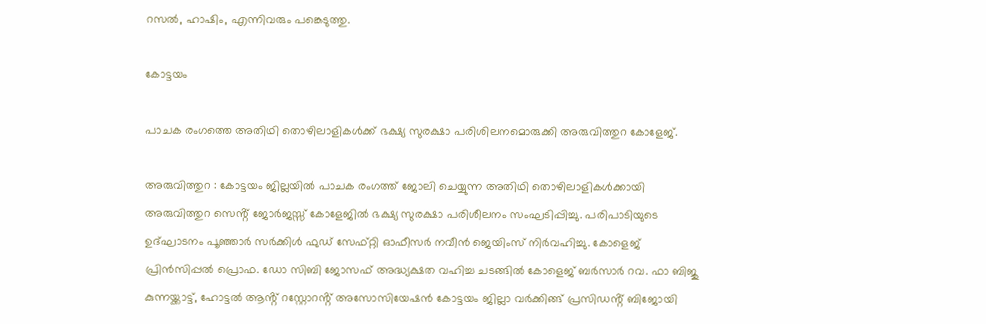റസൽ, ഹാഷിം, എന്നിവരും പങ്കെടുത്തു.

കോട്ടയം

പാചക രംഗത്തെ അതിഥി തൊഴിലാളികൾക്ക് ഭക്ഷ്യ സുരക്ഷാ പരിശിലനമൊരുക്കി അരുവിത്തുറ കോളേജ്.

അരുവിത്തുറ : കോട്ടയം ജില്ലയിൽ പാചക രംഗത്ത് ജോലി ചെയ്യുന്ന അതിഥി തൊഴിലാളികൾക്കായി അരുവിത്തുറ സെൻ്റ് ജോർജസ്സ് കോളേജിൽ ഭക്ഷ്യ സുരക്ഷാ പരിശീലനം സംഘടിപ്പിച്ചു. പരിപാടിയുടെ ഉദ്ഘാടനം പൂഞ്ഞാർ സർക്കിൾ ഫുഡ് സേഫ്റ്റി ഓഫീസർ നവീൻ ജെയിംസ് നിർവഹിച്ചു. കോളെജ് പ്രിൻസിപ്പൽ പ്രൊഫ. ഡോ സിബി ജോസഫ് അദ്ധ്യക്ഷത വഹിച്ച ചടങ്ങിൽ കോളെജ് ബർസാർ റവ. ഫാ ബിജു കുന്നയ്ക്കാട്ട്, ഹോട്ടൽ ആൻ്റ് റസ്റ്റോറൻ്റ് അസോസിയേഷൻ കോട്ടയം ജില്ലാ വർക്കിങ്ങ് പ്രസിഡൻ്റ് ബിജോയി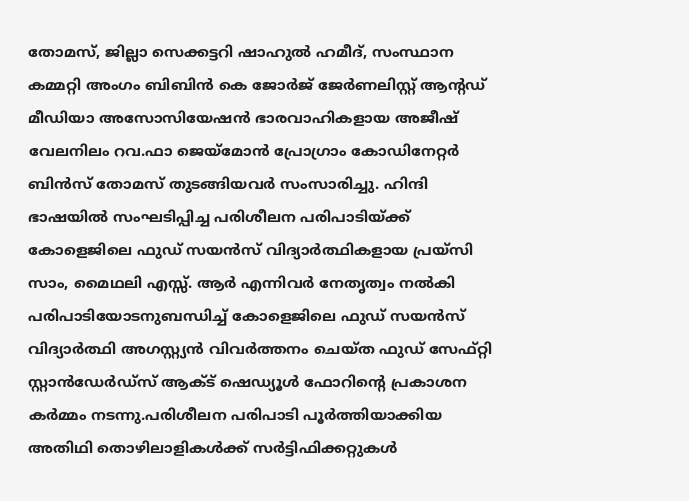തോമസ്, ജില്ലാ സെക്കട്ടറി ഷാഹുൽ ഹമീദ്, സംസ്ഥാന കമ്മറ്റി അംഗം ബിബിൻ കെ ജോർജ് ജേർണലിസ്റ്റ് ആൻ്റഡ് മീഡിയാ അസോസിയേഷൻ ഭാരവാഹികളായ അജീഷ് വേലനിലം റവ.ഫാ ജെയ്മോൻ പ്രോഗ്രാം കോഡിനേറ്റർ ബിൻസ് തോമസ് തുടങ്ങിയവർ സംസാരിച്ചു. ഹിന്ദി ഭാഷയിൽ സംഘടിപ്പിച്ച പരിശീലന പരിപാടിയ്ക്ക് കോളെജിലെ ഫുഡ് സയൻസ് വിദ്യാർത്ഥികളായ പ്രയ്സി സാം, മൈഥലി എസ്സ്. ആർ എന്നിവർ നേതൃത്വം നൽകി പരിപാടിയോടനുബന്ധിച്ച് കോളെജിലെ ഫുഡ് സയൻസ് വിദ്യാർത്ഥി അഗസ്റ്റ്യൻ വിവർത്തനം ചെയ്ത ഫുഡ് സേഫ്റ്റി സ്റ്റാൻഡേർഡ്സ് ആക്ട് ഷെഡ്യൂൾ ഫോറിൻ്റെ പ്രകാശന കർമ്മം നടന്നു.പരിശീലന പരിപാടി പൂർത്തിയാക്കിയ അതിഥി തൊഴിലാളികൾക്ക് സർട്ടിഫിക്കറ്റുകൾ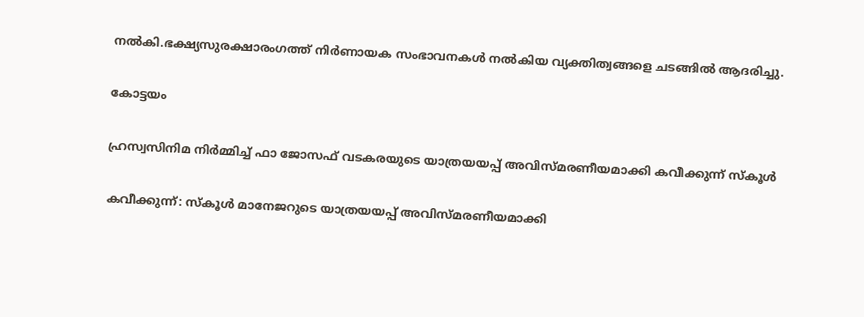നൽകി.ഭക്ഷ്യസുരക്ഷാരംഗത്ത് നിർണായക സംഭാവനകൾ നൽകിയ വ്യക്തിത്വങ്ങളെ ചടങ്ങിൽ ആദരിച്ചു.

കോട്ടയം

ഹ്രസ്വസിനിമ നിർമ്മിച്ച് ഫാ ജോസഫ് വടകരയുടെ യാത്രയയപ്പ് അവിസ്മരണീയമാക്കി കവീക്കുന്ന് സ്കൂൾ

കവീക്കുന്ന്: സ്കൂൾ മാനേജറുടെ യാത്രയയപ്പ് അവിസ്മരണീയമാക്കി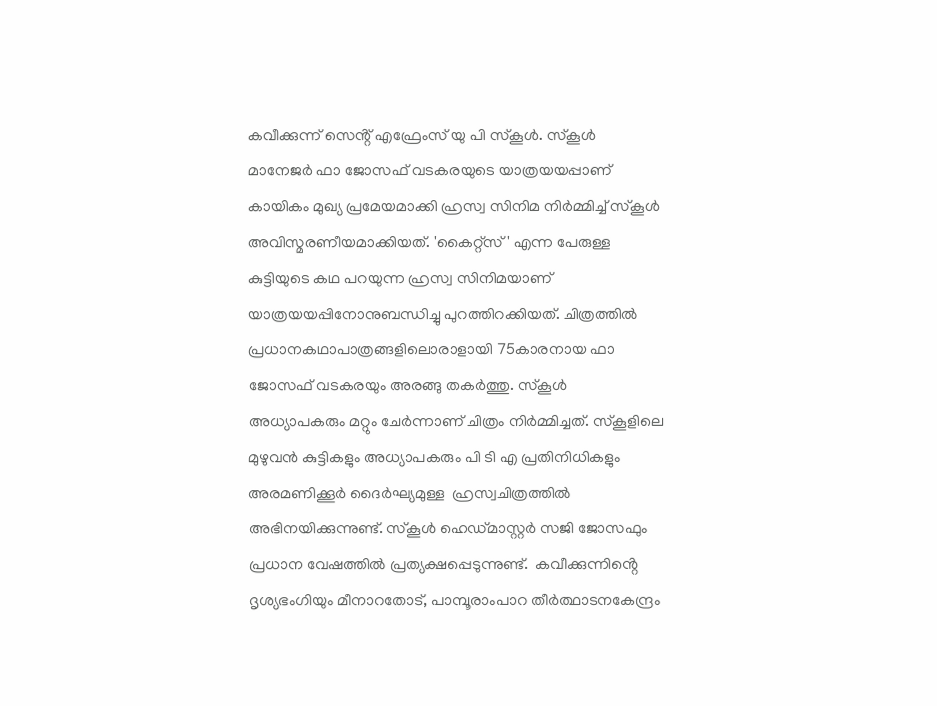കവീക്കുന്ന് സെൻ്റ് എഫ്രേംസ് യു പി സ്കൂൾ. സ്കൂൾ മാനേജർ ഫാ ജോസഫ് വടകരയുടെ യാത്രയയപ്പാണ് കായികം മുഖ്യ പ്രമേയമാക്കി ഹ്രസ്വ സിനിമ നിർമ്മിച്ച് സ്കൂൾ അവിസ്മരണീയമാക്കിയത്. 'കൈറ്റ്സ്' എന്ന പേരുള്ള കുട്ടിയുടെ കഥ പറയുന്ന ഹ്രസ്വ സിനിമയാണ് യാത്രയയപ്പിനോനുബന്ധിച്ചു പുറത്തിറക്കിയത്. ചിത്രത്തിൽ പ്രധാനകഥാപാത്രങ്ങളിലൊരാളായി 75കാരനായ ഫാ ജോസഫ് വടകരയും അരങ്ങു തകർത്തു. സ്കൂൾ അധ്യാപകരും മറ്റും ചേർന്നാണ് ചിത്രം നിർമ്മിച്ചത്. സ്കൂളിലെ മുഴുവൻ കുട്ടികളും അധ്യാപകരും പി ടി എ പ്രതിനിധികളും  അരമണിക്കൂർ ദൈർഘ്യമുള്ള  ഹ്രസ്വചിത്രത്തിൽ അഭിനയിക്കുന്നുണ്ട്. സ്കൂൾ ഹെഡ്മാസ്റ്റർ സജി ജോസഫും പ്രധാന വേഷത്തിൽ പ്രത്യക്ഷപ്പെടുന്നുണ്ട്.  കവീക്കുന്നിൻ്റെ ദൃശ്യഭംഗിയും മീനാറതോട്, പാമ്പൂരാംപാറ തീർത്ഥാടനകേന്ദ്രം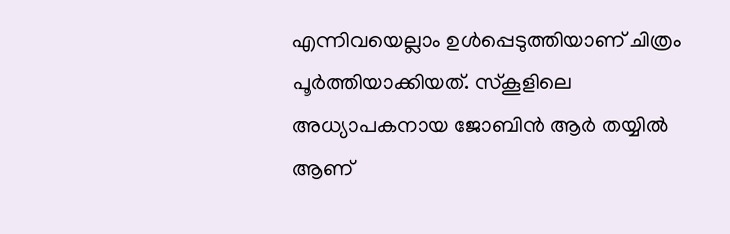എന്നിവയെല്ലാം ഉൾപ്പെടുത്തിയാണ് ചിത്രം പൂർത്തിയാക്കിയത്. സ്കൂളിലെ അധ്യാപകനായ ജോബിൻ ആർ തയ്യിൽ ആണ്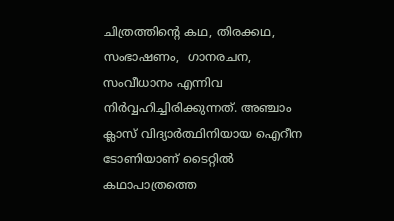ചിത്രത്തിൻ്റെ കഥ, തിരക്കഥ, സംഭാഷണം,  ഗാനരചന, സംവീധാനം എന്നിവ നിർവ്വഹിച്ചിരിക്കുന്നത്. അഞ്ചാം ക്ലാസ് വിദ്യാർത്ഥിനിയായ ഐറീന ടോണിയാണ് ടൈറ്റിൽ കഥാപാത്രത്തെ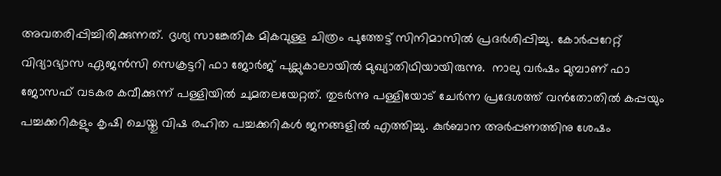അവതരിപ്പിച്ചിരിക്കുന്നത്. ദൃശ്യ സാങ്കേതിക മികവുള്ള ചിത്രം പുത്തേട്ട് സിനിമാസിൽ പ്രദർശിപ്പിച്ചു. കോർപ്പറേറ്റ് വിദ്യാഭ്യാസ ഏജൻസി സെക്രട്ടറി ഫാ ജോർജ് പുല്ലുകാലായിൽ മുഖ്യാതിഥിയായിരുന്നു.  നാലു വർഷം മുമ്പാണ് ഫാ ജോസഫ് വടകര കവീക്കുന്ന് പള്ളിയിൽ ചുമതലയേറ്റത്. തുടർന്നു പള്ളിയോട് ചേർന്ന പ്രദേശത്ത് വൻതോതിൽ കപ്പയും പച്ചക്കറികളും കൃഷി ചെയ്തു വിഷ രഹിത പച്ചക്കറികൾ ജനങ്ങളിൽ എത്തിച്ചു. കുർബാന അർപ്പണത്തിനു ശേഷം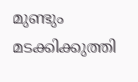മുണ്ടും മടക്കിക്കുത്തി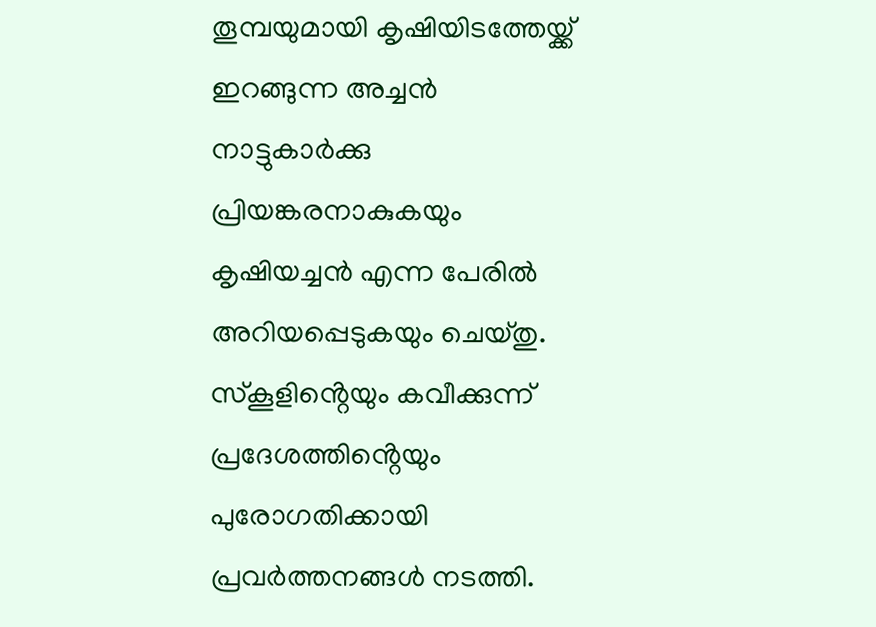തൂമ്പയുമായി കൃഷിയിടത്തേയ്ക്ക് ഇറങ്ങുന്ന അച്ചൻ നാട്ടുകാർക്കു പ്രിയങ്കരനാകുകയും കൃഷിയച്ചൻ എന്ന പേരിൽ അറിയപ്പെടുകയും ചെയ്തു. സ്കൂളിൻ്റെയും കവീക്കുന്ന് പ്രദേശത്തിൻ്റെയും പുരോഗതിക്കായി  പ്രവർത്തനങ്ങൾ നടത്തി.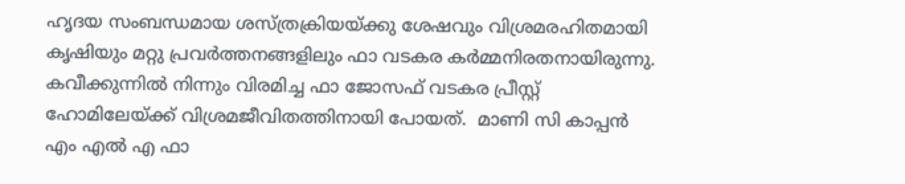ഹൃദയ സംബന്ധമായ ശസ്ത്രക്രിയയ്ക്കു ശേഷവും വിശ്രമരഹിതമായി കൃഷിയും മറ്റു പ്രവർത്തനങ്ങളിലും ഫാ വടകര കർമ്മനിരതനായിരുന്നു. കവീക്കുന്നിൽ നിന്നും വിരമിച്ച ഫാ ജോസഫ് വടകര പ്രീസ്റ്റ് ഹോമിലേയ്ക്ക് വിശ്രമജീവിതത്തിനായി പോയത്.  മാണി സി കാപ്പൻ എം എൽ എ ഫാ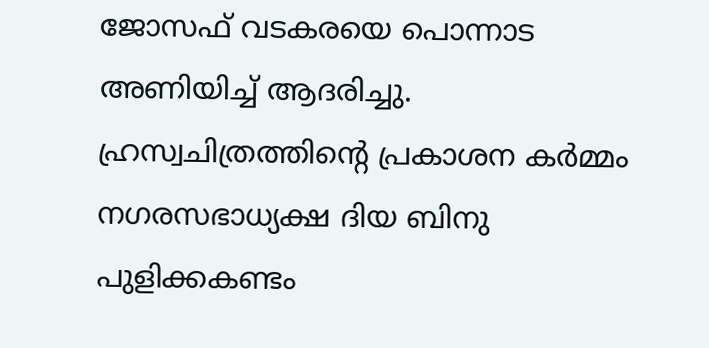ജോസഫ് വടകരയെ പൊന്നാട അണിയിച്ച് ആദരിച്ചു. ഹ്രസ്വചിത്രത്തിൻ്റെ പ്രകാശന കർമ്മം നഗരസഭാധ്യക്ഷ ദിയ ബിനു പുളിക്കകണ്ടം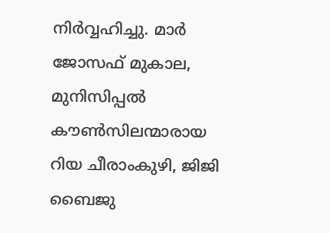നിർവ്വഹിച്ചു. മാർ ജോസഫ് മുകാല, മുനിസിപ്പൽ കൗൺസിലന്മാരായ  റിയ ചീരാംകുഴി, ജിജി ബൈജു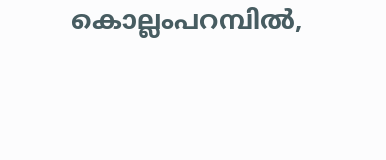കൊല്ലംപറമ്പിൽ,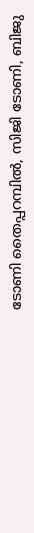ടോണി തൈപ്പറമ്പിൽ, സിജി ടോണി, ബിജു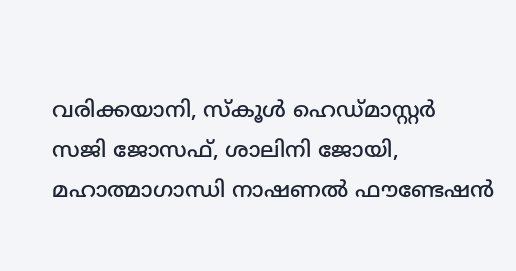വരിക്കയാനി, സ്കൂൾ ഹെഡ്മാസ്റ്റർ സജി ജോസഫ്, ശാലിനി ജോയി, മഹാത്മാഗാന്ധി നാഷണൽ ഫൗണ്ടേഷൻ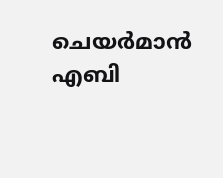ചെയർമാൻ എബി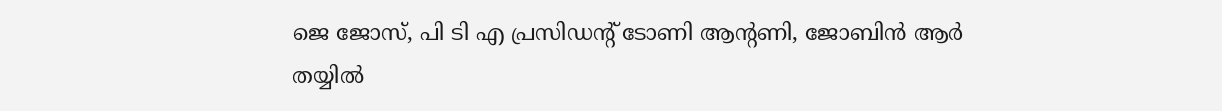ജെ ജോസ്, പി ടി എ പ്രസിഡൻ്റ് ടോണി ആൻ്റണി, ജോബിൻ ആർ തയ്യിൽ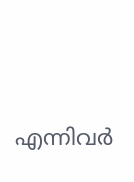എന്നിവർ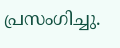പ്രസംഗിച്ചു.